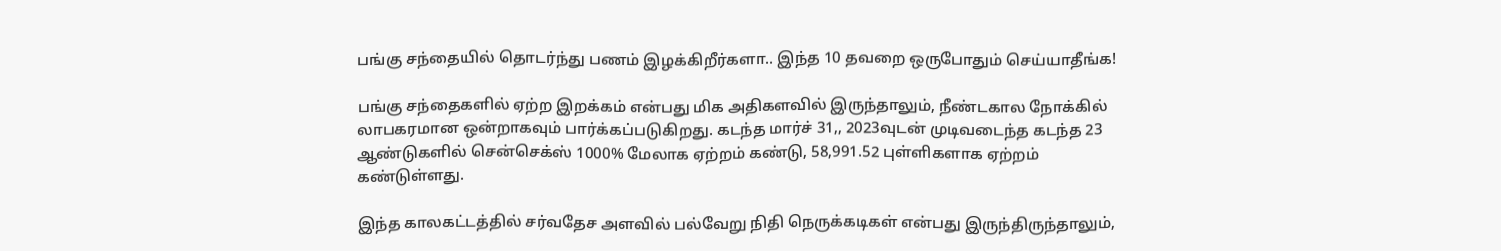பங்கு சந்தையில் தொடர்ந்து பணம் இழக்கிறீர்களா.. இந்த 10 தவறை ஒருபோதும் செய்யாதீங்க!

பங்கு சந்தைகளில் ஏற்ற இறக்கம் என்பது மிக அதிகளவில் இருந்தாலும், நீண்டகால நோக்கில் லாபகரமான ஒன்றாகவும் பார்க்கப்படுகிறது. கடந்த மார்ச் 31,, 2023வுடன் முடிவடைந்த கடந்த 23 ஆண்டுகளில் சென்செக்ஸ் 1000% மேலாக ஏற்றம் கண்டு, 58,991.52 புள்ளிகளாக ஏற்றம் கண்டுள்ளது.

இந்த காலகட்டத்தில் சர்வதேச அளவில் பல்வேறு நிதி நெருக்கடிகள் என்பது இருந்திருந்தாலும்,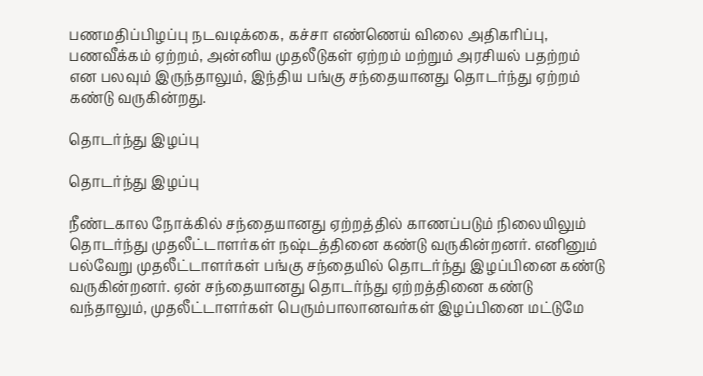பணமதிப்பிழப்பு நடவடிக்கை, கச்சா எண்ணெய் விலை அதிகரிப்பு, பணவீக்கம் ஏற்றம், அன்னிய முதலீடுகள் ஏற்றம் மற்றும் அரசியல் பதற்றம் என பலவும் இருந்தாலும், இந்திய பங்கு சந்தையானது தொடர்ந்து ஏற்றம் கண்டு வருகின்றது.

தொடர்ந்து இழப்பு

தொடர்ந்து இழப்பு

நீண்டகால நோக்கில் சந்தையானது ஏற்றத்தில் காணப்படும் நிலையிலும் தொடர்ந்து முதலீட்டாளர்கள் நஷ்டத்தினை கண்டு வருகின்றனர். எனினும் பல்வேறு முதலீட்டாளர்கள் பங்கு சந்தையில் தொடர்ந்து இழப்பினை கண்டு வருகின்றனர். ஏன் சந்தையானது தொடர்ந்து ஏற்றத்தினை கண்டு வந்தாலும், முதலீட்டாளர்கள் பெரும்பாலானவர்கள் இழப்பினை மட்டுமே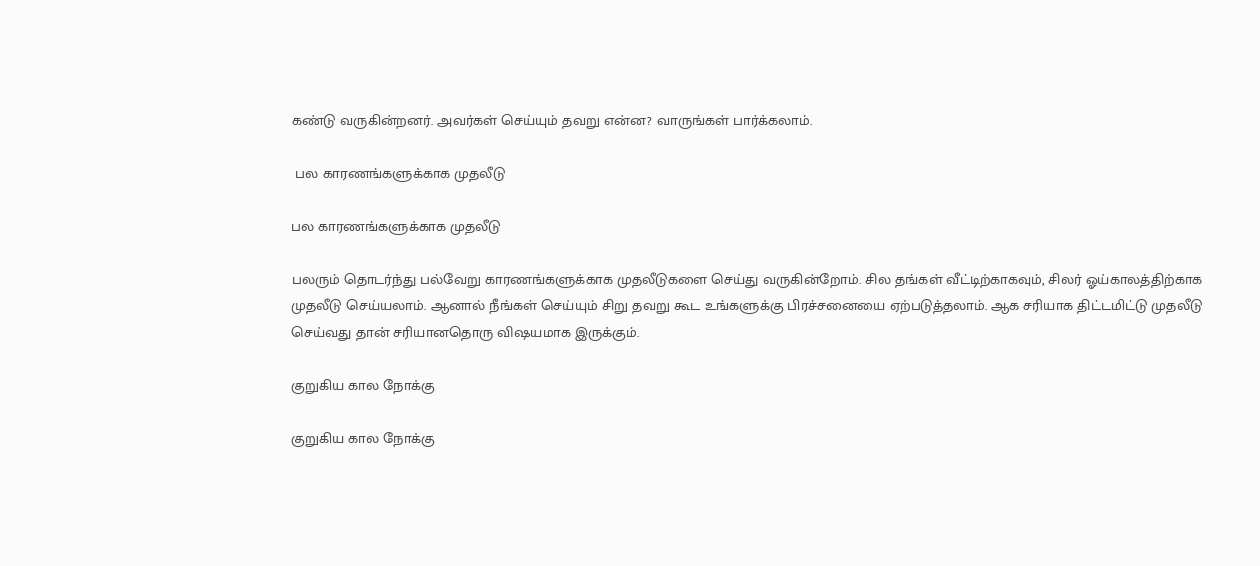கண்டு வருகின்றனர். அவர்கள் செய்யும் தவறு என்ன? வாருங்கள் பார்க்கலாம்.

 பல காரணங்களுக்காக முதலீடு

பல காரணங்களுக்காக முதலீடு

பலரும் தொடர்ந்து பல்வேறு காரணங்களுக்காக முதலீடுகளை செய்து வருகின்றோம். சில தங்கள் வீட்டிற்காகவும், சிலர் ஓய்காலத்திற்காக முதலீடு செய்யலாம். ஆனால் நீங்கள் செய்யும் சிறு தவறு கூட உங்களுக்கு பிரச்சனையை ஏற்படுத்தலாம். ஆக சரியாக திட்டமிட்டு முதலீடு செய்வது தான் சரியானதொரு விஷயமாக இருக்கும்.

குறுகிய கால நோக்கு

குறுகிய கால நோக்கு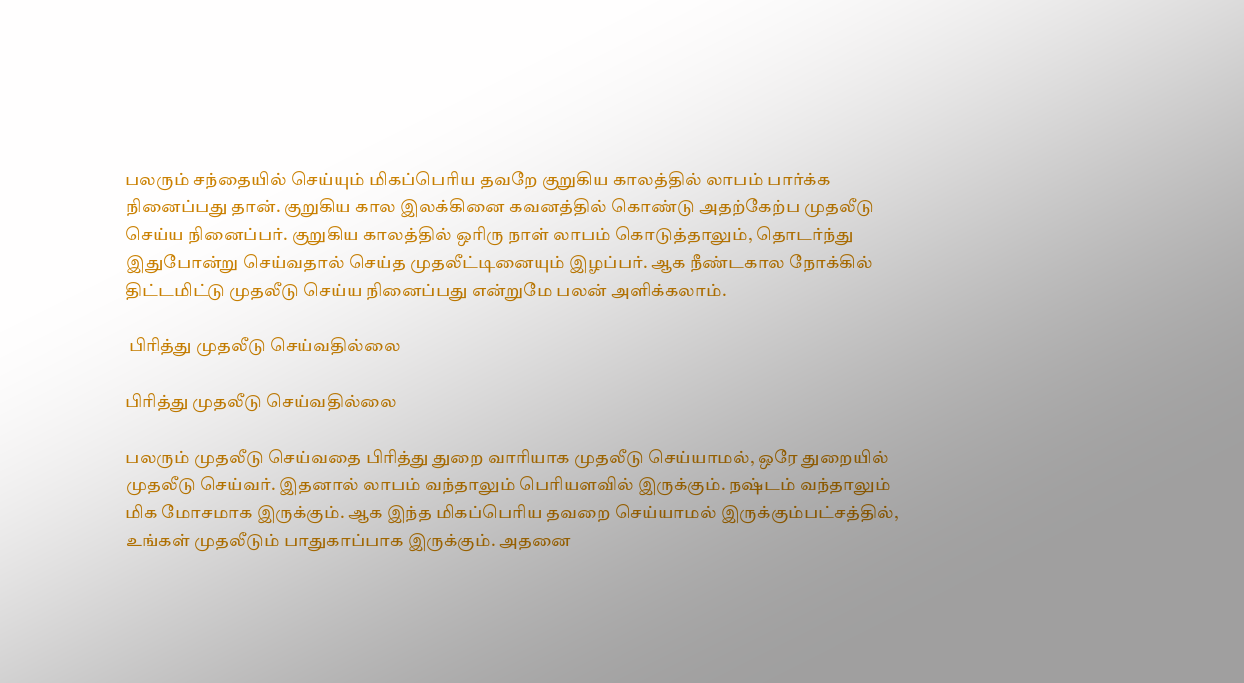பலரும் சந்தையில் செய்யும் மிகப்பெரிய தவறே குறுகிய காலத்தில் லாபம் பார்க்க நினைப்பது தான். குறுகிய கால இலக்கினை கவனத்தில் கொண்டு அதற்கேற்ப முதலீடு செய்ய நினைப்பர். குறுகிய காலத்தில் ஒரிரு நாள் லாபம் கொடுத்தாலும், தொடர்ந்து இதுபோன்று செய்வதால் செய்த முதலீட்டினையும் இழப்பர். ஆக நீண்டகால நோக்கில் திட்டமிட்டு முதலீடு செய்ய நினைப்பது என்றுமே பலன் அளிக்கலாம்.

 பிரித்து முதலீடு செய்வதில்லை

பிரித்து முதலீடு செய்வதில்லை

பலரும் முதலீடு செய்வதை பிரித்து துறை வாரியாக முதலீடு செய்யாமல், ஒரே துறையில் முதலீடு செய்வர். இதனால் லாபம் வந்தாலும் பெரியளவில் இருக்கும். நஷ்டம் வந்தாலும் மிக மோசமாக இருக்கும். ஆக இந்த மிகப்பெரிய தவறை செய்யாமல் இருக்கும்பட்சத்தில், உங்கள் முதலீடும் பாதுகாப்பாக இருக்கும். அதனை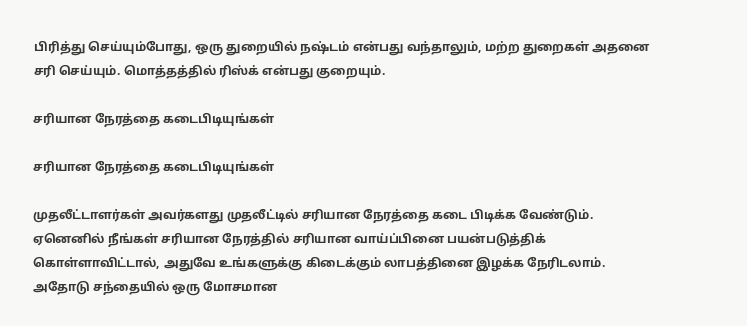பிரித்து செய்யும்போது, ஒரு துறையில் நஷ்டம் என்பது வந்தாலும், மற்ற துறைகள் அதனை சரி செய்யும். மொத்தத்தில் ரிஸ்க் என்பது குறையும்.

சரியான நேரத்தை கடைபிடியுங்கள்

சரியான நேரத்தை கடைபிடியுங்கள்

முதலீட்டாளர்கள் அவர்களது முதலீட்டில் சரியான நேரத்தை கடை பிடிக்க வேண்டும். ஏனெனில் நீங்கள் சரியான நேரத்தில் சரியான வாய்ப்பினை பயன்படுத்திக் கொள்ளாவிட்டால், அதுவே உங்களுக்கு கிடைக்கும் லாபத்தினை இழக்க நேரிடலாம். அதோடு சந்தையில் ஒரு மோசமான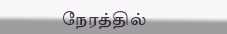நேரத்தில்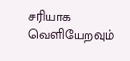சரியாக வெளியேறவும்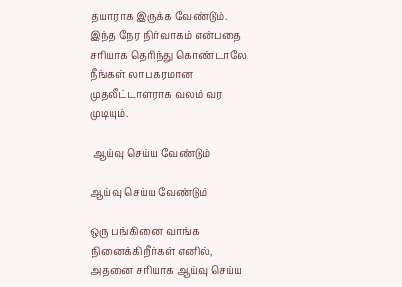தயாராக இருக்க வேண்டும். இந்த நேர நிர்வாகம் என்பதை சரியாக தெரிந்து கொண்டாலே நீங்கள் லாபகரமான முதலீட்டாளராக வலம் வர முடியும்.

 ஆய்வு செய்ய வேண்டும்

ஆய்வு செய்ய வேண்டும்

ஒரு பங்கினை வாங்க நினைக்கிறீர்கள் எனில், அதனை சரியாக ஆய்வு செய்ய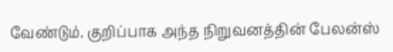வேண்டும். குறிப்பாக அந்த நிறுவனத்தின் பேலன்ஸ்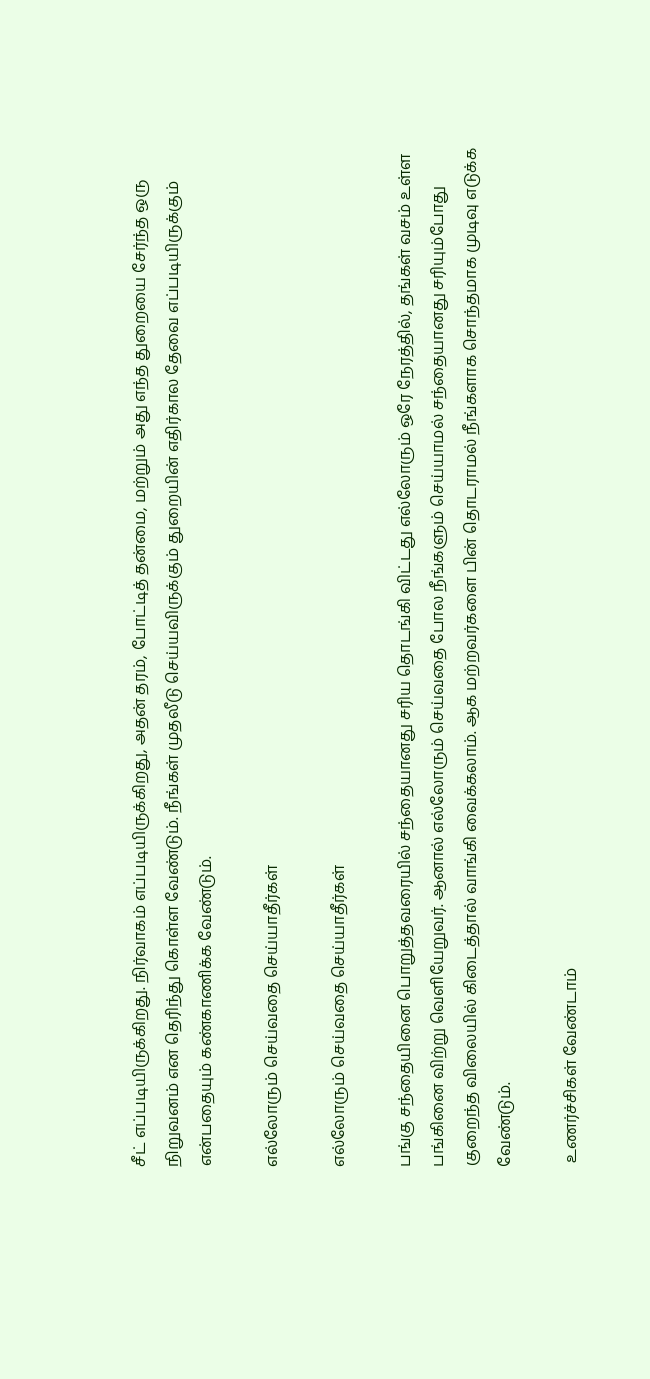சீட் எப்படியிருக்கிறது. நிர்வாகம் எப்படியிருக்கிறது, அதன் தரம், போட்டித் தன்மை, மற்றும் அது எந்த துறையை சேர்ந்த ஒரு நிறுவனம் என தெரிந்து கொள்ள வேண்டும். நீங்கள் முதலீடு செய்யவிருக்கும் துறையின் எதிர்கால தேவை எப்படியிருக்கும் என்பதையும் கண்காணிக்க வேண்டும்.

எல்லோரும் செய்வதை செய்யாதீர்கள்

எல்லோரும் செய்வதை செய்யாதீர்கள்

பங்கு சந்தையினை பொறுத்தவரையில் சந்தையானது சரிய தொடங்கி விட்டது எல்லோரும் ஒரே நேரத்தில், தங்கள் வசம் உள்ள பங்கினை விற்று வெளியேறுவர். ஆனால் எல்லோரும் செய்வதை போல நீங்களும் செய்யாமல் சந்தையானது சரியும்போது குறைந்த விலையில் கிடைத்தால் வாங்கி வைக்கலாம். ஆக மற்றவர்களை பின் தொடராமல் நீங்களாக சொந்தமாக முடிவு எடுக்க வேண்டும்.

 உணர்ச்சிகள் வேண்டாம்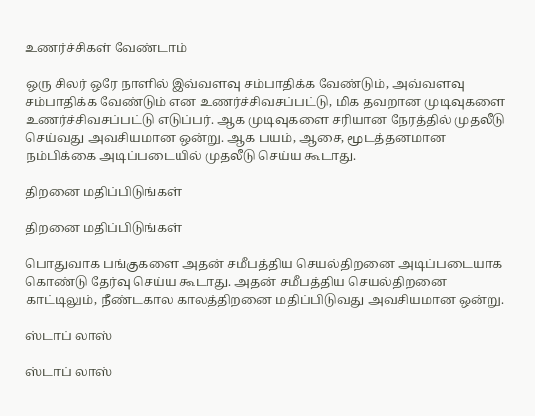உணர்ச்சிகள் வேண்டாம்

ஒரு சிலர் ஒரே நாளில் இவ்வளவு சம்பாதிக்க வேண்டும், அவ்வளவு சம்பாதிக்க வேண்டும் என உணர்ச்சிவசப்பட்டு, மிக தவறான முடிவுகளை உணர்ச்சிவசப்பட்டு எடுப்பர். ஆக முடிவுகளை சரியான நேரத்தில் முதலீடு செய்வது அவசியமான ஒன்று. ஆக பயம், ஆசை, மூடத்தனமான நம்பிக்கை அடிப்படையில் முதலீடு செய்ய கூடாது.

திறனை மதிப்பிடுங்கள்

திறனை மதிப்பிடுங்கள்

பொதுவாக பங்குகளை அதன் சமீபத்திய செயல்திறனை அடிப்படையாக கொண்டு தேர்வு செய்ய கூடாது. அதன் சமீபத்திய செயல்திறனை காட்டிலும், நீண்டகால காலத்திறனை மதிப்பிடுவது அவசியமான ஒன்று.

ஸ்டாப் லாஸ்

ஸ்டாப் லாஸ்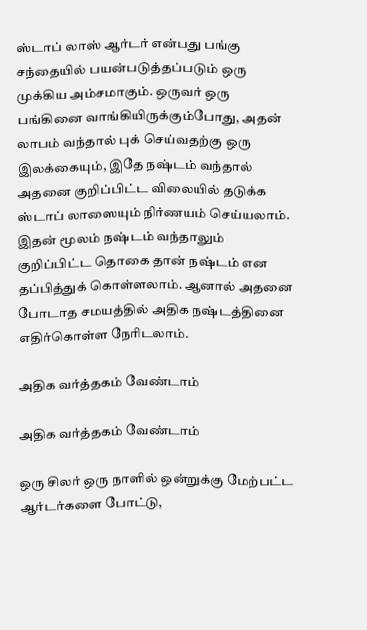ஸ்டாப் லாஸ் ஆர்டர் என்பது பங்கு சந்தையில் பயன்படுத்தப்படும் ஒரு முக்கிய அம்சமாகும். ஒருவர் ஒரு பங்கினை வாங்கியிருக்கும்போது, அதன் லாபம் வந்தால் புக் செய்வதற்கு ஒரு இலக்கையும், இதே நஷ்டம் வந்தால் அதனை குறிப்பிட்ட விலையில் தடுக்க ஸ்டாப் லாஸையும் நிர்ணயம் செய்யலாம். இதன் மூலம் நஷ்டம் வந்தாலும் குறிப்பிட்ட தொகை தான் நஷ்டம் என தப்பித்துக் கொள்ளலாம். ஆனால் அதனை போடாத சமயத்தில் அதிக நஷ்டத்தினை எதிர்கொள்ள நேரிடலாம்.

அதிக வர்த்தகம் வேண்டாம்

அதிக வர்த்தகம் வேண்டாம்

ஒரு சிலர் ஒரு நாளில் ஒன்றுக்கு மேற்பட்ட ஆர்டர்களை போட்டு,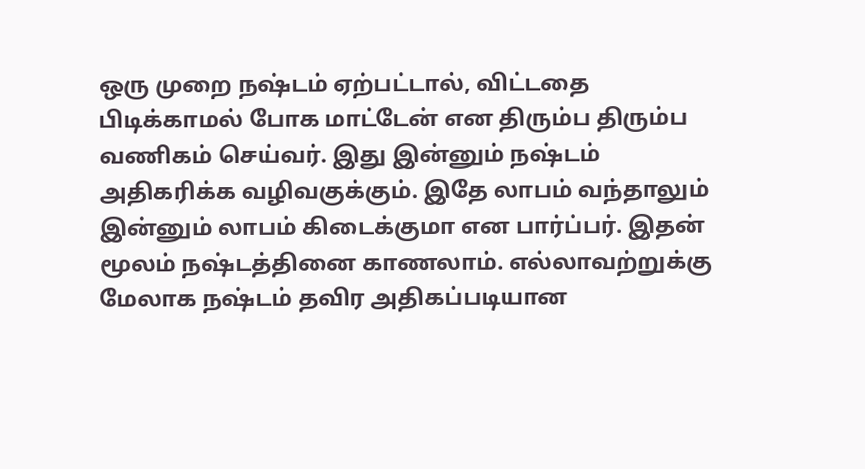ஒரு முறை நஷ்டம் ஏற்பட்டால், விட்டதை பிடிக்காமல் போக மாட்டேன் என திரும்ப திரும்ப வணிகம் செய்வர். இது இன்னும் நஷ்டம் அதிகரிக்க வழிவகுக்கும். இதே லாபம் வந்தாலும் இன்னும் லாபம் கிடைக்குமா என பார்ப்பர். இதன் மூலம் நஷ்டத்தினை காணலாம். எல்லாவற்றுக்கு மேலாக நஷ்டம் தவிர அதிகப்படியான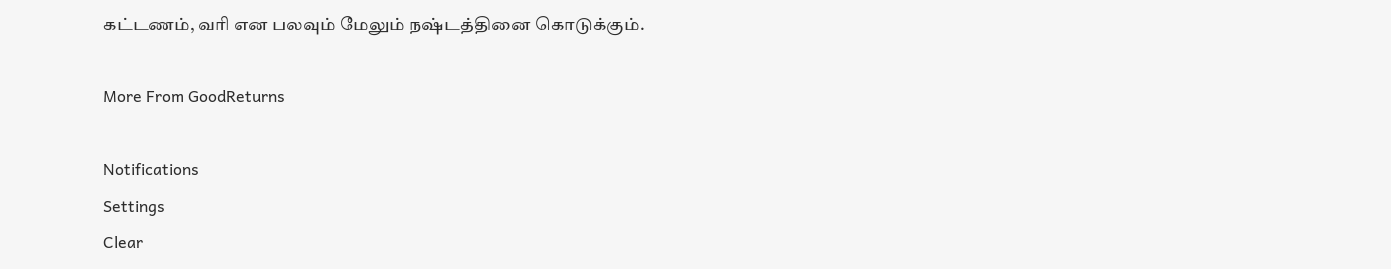கட்டணம், வரி என பலவும் மேலும் நஷ்டத்தினை கொடுக்கும்.

More From GoodReturns

Notifications
Settings
Clear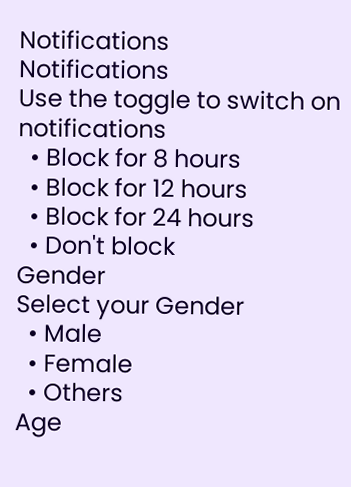Notifications
Notifications
Use the toggle to switch on notifications
  • Block for 8 hours
  • Block for 12 hours
  • Block for 24 hours
  • Don't block
Gender
Select your Gender
  • Male
  • Female
  • Others
Age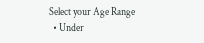Select your Age Range
  • Under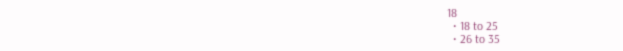18
  • 18 to 25
  • 26 to 35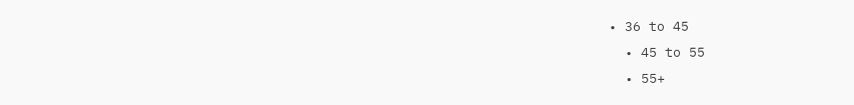• 36 to 45
  • 45 to 55
  • 55+